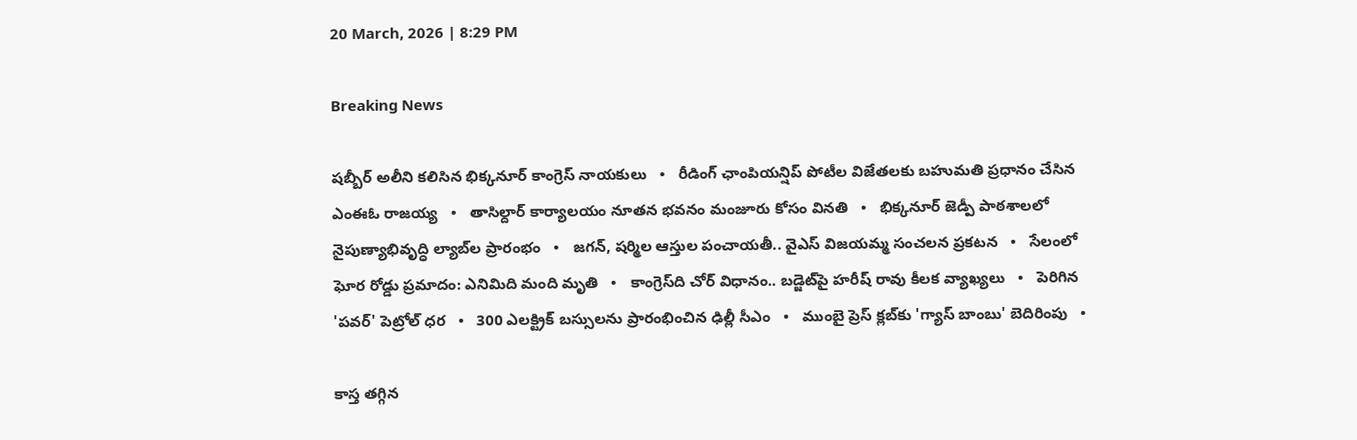20 March, 2026 | 8:29 PM

Breaking News

షబ్బీర్ అలీని కలిసిన భిక్కనూర్ కాంగ్రెస్ నాయకులు   •   రీడింగ్ ఛాంపియన్షిప్ పోటీల విజేతలకు బహుమతి ప్రధానం చేసిన ఎంఈఓ రాజయ్య   •   తాసిల్దార్ కార్యాలయం నూతన భవనం మంజూరు కోసం వినతి   •   భిక్కనూర్ జెడ్పీ పాఠశాలలో నైపుణ్యాభివృద్ధి ల్యాబ్‌ల ప్రారంభం   •   జగన్, షర్మిల ఆస్తుల పంచాయతీ.. వైఎస్ విజయమ్మ సంచలన ప్రకటన   •   సేలంలో ఘోర రోడ్డు ప్రమాదం: ఎనిమిది మంది మృతి   •   కాంగ్రెస్‌ది చోర్ విధానం.. బడ్జెట్‌పై హరీష్ రావు కీలక వ్యాఖ్యలు   •   పెరిగిన 'పవర్‌' పెట్రోల్‌ ధర   •   300 ఎలక్ట్రిక్ బస్సులను ప్రారంభించిన ఢిల్లీ సీఎం   •   ముంబై ప్రెస్ క్లబ్‌కు 'గ్యాస్ బాంబు' బెదిరింపు   •

కాస్త తగ్గిన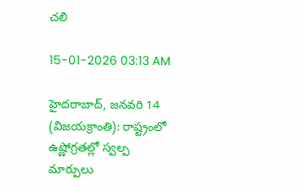చలి

15-01-2026 03:13 AM

హైదరాబాద్, జనవరి 14 (విజయక్రాంతి): రాష్ట్రంలో ఉష్ణోగ్రతల్లో స్వల్ప మార్పులు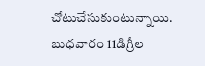చోటుచేసుకుంటున్నాయి. బుధవారం 11డిగ్రీల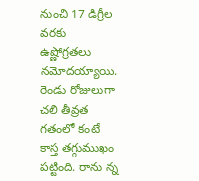నుంచి 17 డిగ్రీల వరకు ఉష్ణోగ్రతలు నమోదయ్యాయి. రెండు రోజులుగా చలి తీవ్రత గతంలో కంటే కాస్త తగ్గుముఖం పట్టింది. రాను న్న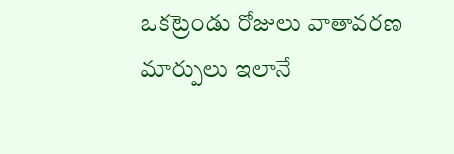ఒకట్రెండు రోజులు వాతావరణ మార్పులు ఇలానే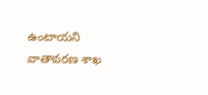ఉంటాయని వాతావరణ శాఖ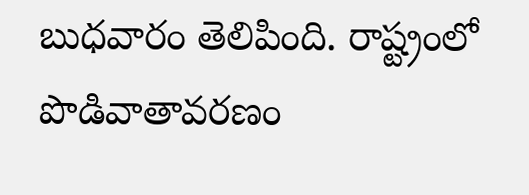బుధవారం తెలిపింది. రాష్ట్రంలో పొడివాతావరణం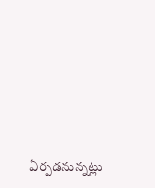ఏర్పడనున్నట్లు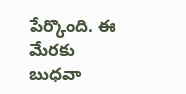పేర్కొంది. ఈ మేరకు బుధవా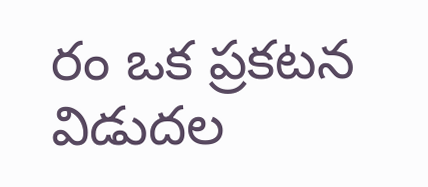రం ఒక ప్రకటన విడుదల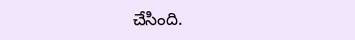చేసింది.